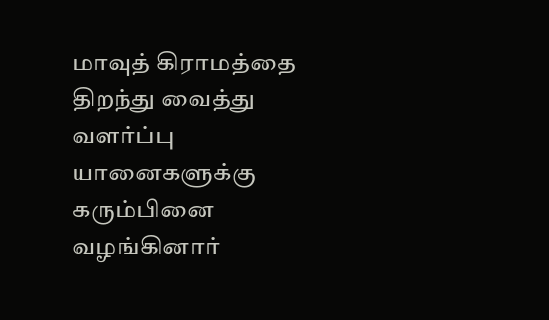மாவுத் கிராமத்தை திறந்து வைத்து வளர்ப்பு யானைகளுக்கு கரும்பினை வழங்கினார்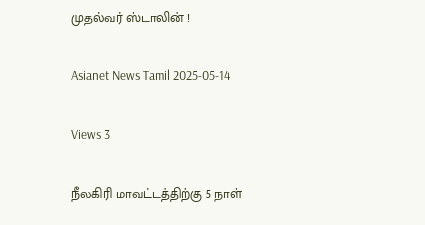முதல்வர் ஸ்டாலின் !

Asianet News Tamil 2025-05-14

Views 3

நீலகிரி மாவட்டத்திற்கு 5 நாள்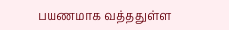பயணமாக வத்ததுள்ள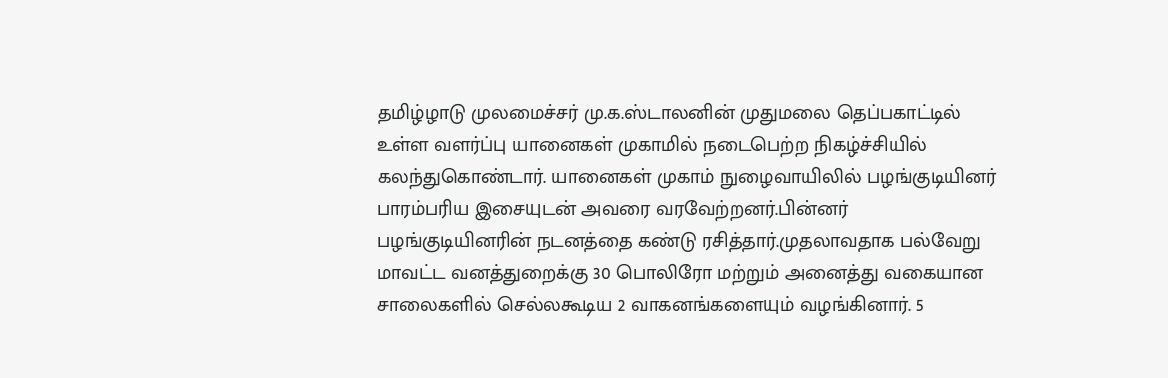தமிழ்ழாடு முலமைச்சர் மு.க.ஸ்டாலனின் முதுமலை தெப்பகாட்டில் உள்ள வளர்ப்பு யானைகள் முகாமில் நடைபெற்ற நிகழ்ச்சியில் கலந்துகொண்டார். யானைகள் முகாம் நுழைவாயிலில் பழங்குடியினர் பாரம்பரிய இசையுடன் அவரை வரவேற்றனர்.பின்னர் பழங்குடியினரின் நடனத்தை கண்டு ரசித்தார்.முதலாவதாக பல்வேறு மாவட்ட வனத்துறைக்கு 30 பொலிரோ மற்றும் அனைத்து வகையான சாலைகளில் செல்லகூடிய 2 வாகனங்களையும் வழங்கினார். 5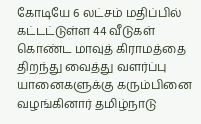கோடியே 6 லட்சம் மதிப்பில் கட்டட்டுள்ள 44 வீடுகள் கொண்ட மாவுத் கிராமத்தை திறந்து வைத்து வளர்ப்பு யானைகளுக்கு கரும்பினை வழங்கினார் தமிழ்நாடு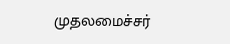முதலமைச்சர்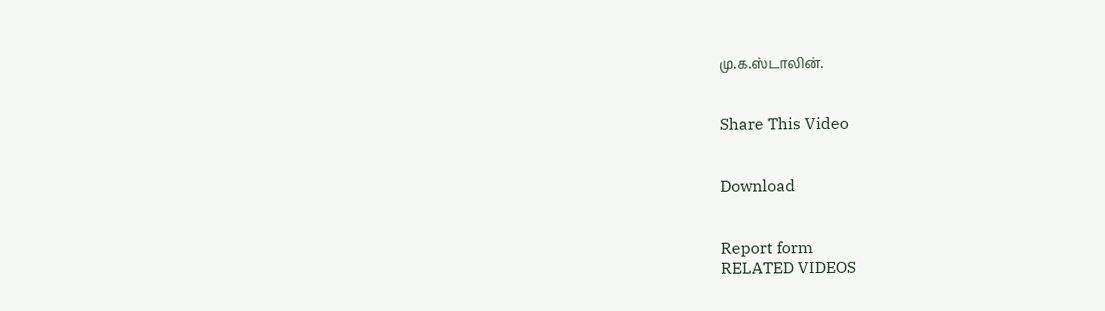மு.க.ஸ்டாலின்.


Share This Video


Download


Report form
RELATED VIDEOS